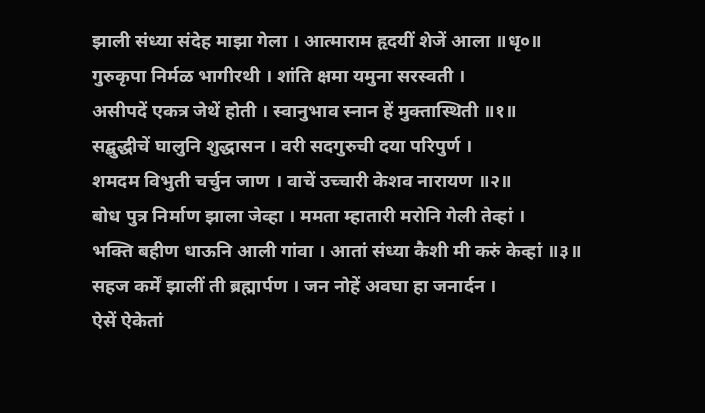झाली संध्या संदेह माझा गेला । आत्माराम हृदयीं शेजें आला ॥धृ०॥
गुरुकृपा निर्मळ भागीरथी । शांति क्षमा यमुना सरस्वती ।
असीपदें एकत्र जेथें होती । स्वानुभाव स्नान हें मुक्तास्थिती ॥१॥
सद्बुद्धीचें घालुनि शुद्धासन । वरी सदगुरुची दया परिपुर्ण ।
शमदम विभुती चर्चुन जाण । वाचें उच्चारी केशव नारायण ॥२॥
बोध पुत्र निर्माण झाला जेव्हा । ममता म्हातारी मरोनि गेली तेव्हां ।
भक्ति बहीण धाऊनि आली गांवा । आतां संध्या कैशी मी करुं केव्हां ॥३॥
सहज कर्में झालीं ती ब्रह्मार्पण । जन नोहें अवघा हा जनार्दन ।
ऐसें ऐकेतां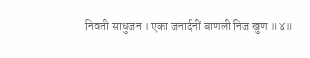निवती साधुजन । एका जनार्दनीं बाणली निज खुण ॥४॥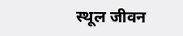स्थूल जीवन